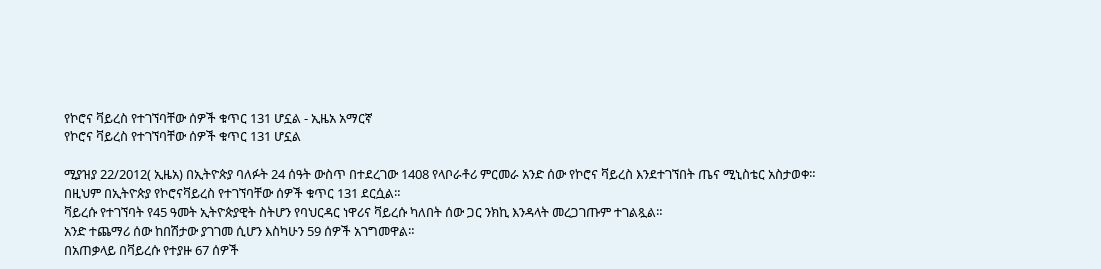የኮሮና ቫይረስ የተገኘባቸው ሰዎች ቁጥር 131 ሆኗል - ኢዜአ አማርኛ
የኮሮና ቫይረስ የተገኘባቸው ሰዎች ቁጥር 131 ሆኗል

ሚያዝያ 22/2012( ኢዜአ) በኢትዮጵያ ባለፉት 24 ሰዓት ውስጥ በተደረገው 1408 የላቦራቶሪ ምርመራ አንድ ሰው የኮሮና ቫይረስ እንደተገኘበት ጤና ሚኒስቴር አስታወቀ።
በዚህም በኢትዮጵያ የኮሮናቫይረስ የተገኘባቸው ሰዎች ቁጥር 131 ደርሷል።
ቫይረሱ የተገኘባት የ45 ዓመት ኢትዮጵያዊት ስትሆን የባህርዳር ነዋሪና ቫይረሱ ካለበት ሰው ጋር ንክኪ እንዳላት መረጋገጡም ተገልጿል።
አንድ ተጨማሪ ሰው ከበሽታው ያገገመ ሲሆን እስካሁን 59 ሰዎች አገግመዋል።
በአጠቃላይ በቫይረሱ የተያዙ 67 ሰዎች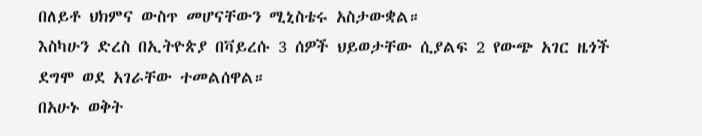በለይቶ ህክምና ውስጥ መሆናቸውን ሚኒስቴሩ አስታውቋል።
እስካሁን ድረስ በኢትዮጵያ በቫይረሱ 3 ሰዎች ህይወታቸው ሲያልፍ 2 የውጭ አገር ዜጎች ደግሞ ወደ አገራቸው ተመልሰዋል።
በአሁኑ ወቅት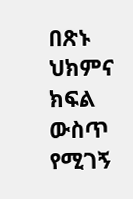በጽኑ ህክምና ክፍል ውስጥ የሚገኝ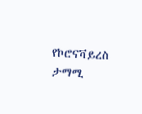የኮሮናቫይረስ ታማሚ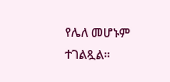የሌለ መሆኑም ተገልጿል።